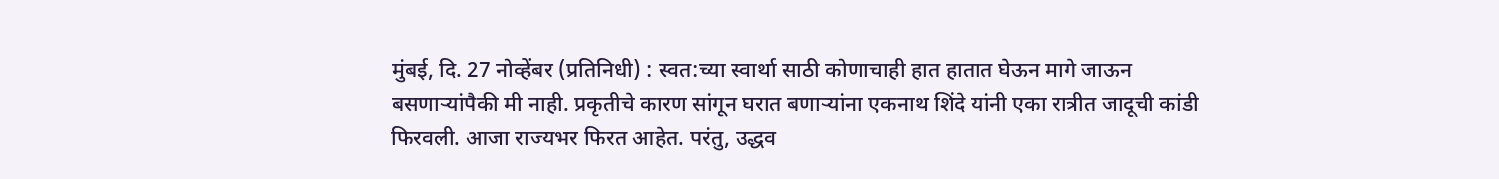मुंबई, दि. 27 नोव्हेंबर (प्रतिनिधी) : स्वत:च्या स्वार्था साठी कोणाचाही हात हातात घेऊन मागे जाऊन बसणाऱ्यांपैकी मी नाही. प्रकृतीचे कारण सांगून घरात बणाऱ्यांना एकनाथ शिंदे यांनी एका रात्रीत जादूची कांडी फिरवली. आजा राज्यभर फिरत आहेत. परंतु, उद्धव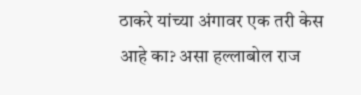ठाकरे यांच्या अंगावर एक तरी केस आहे का? असा हल्लाबोल राज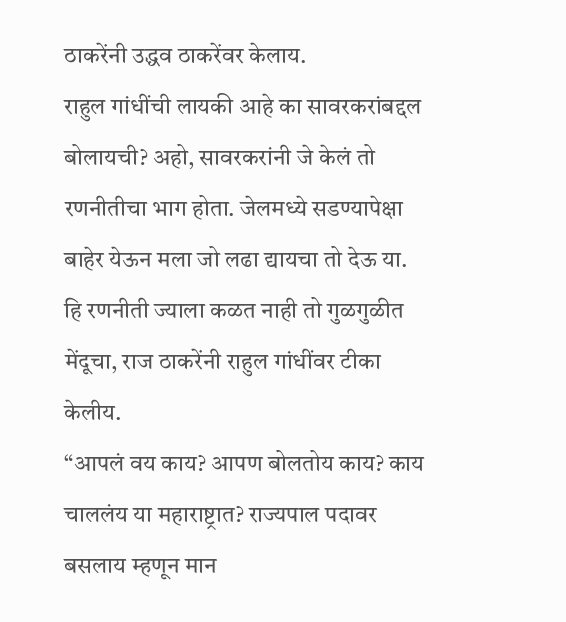ठाकरेंनी उद्धव ठाकरेंवर केलाय.
राहुल गांधींची लायकी आहे का सावरकरांबद्दल बोलायची? अहो, सावरकरांनी जे केलं तो रणनीतीचा भाग होता. जेलमध्ये सडण्यापेक्षा बाहेर येऊन मला जो लढा द्यायचा तो देऊ या. हि रणनीती ज्याला कळत नाही तो गुळगुळीत मेंदूचा, राज ठाकरेंनी राहुल गांधींवर टीका केलीय.
“आपलं वय काय? आपण बोलतोय काय? काय चाललंय या महाराष्ट्रात? राज्यपाल पदावर बसलाय म्हणून मान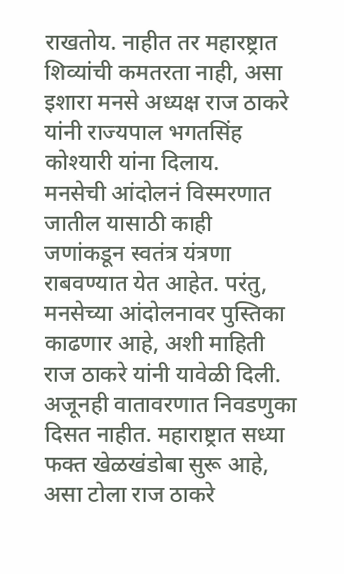राखतोय. नाहीत तर महारष्ट्रात शिव्यांची कमतरता नाही, असा इशारा मनसे अध्यक्ष राज ठाकरे यांनी राज्यपाल भगतसिंह कोश्यारी यांना दिलाय.
मनसेची आंदोलनं विस्मरणात जातील यासाठी काही जणांकडून स्वतंत्र यंत्रणा राबवण्यात येत आहेत. परंतु, मनसेच्या आंदोलनावर पुस्तिका काढणार आहे, अशी माहिती राज ठाकरे यांनी यावेळी दिली. अजूनही वातावरणात निवडणुका दिसत नाहीत. महाराष्ट्रात सध्या फक्त खेळखंडोबा सुरू आहे, असा टोला राज ठाकरे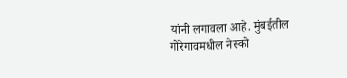यांनी लगावला आहे. मुंबईतील गोरेगावमधील नेस्को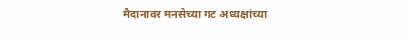मैदानावर मनसेच्या गट अध्यक्षांच्या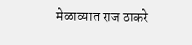मेळाव्यात राज ठाकरे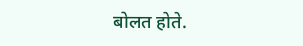बोलत होते.